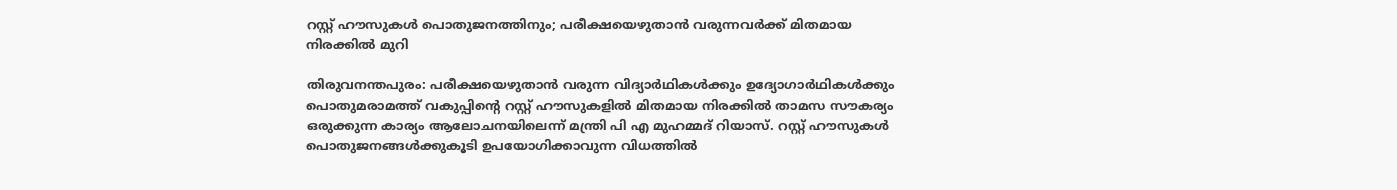റസ്റ്റ് ഹൗസുകള്‍ പൊതുജനത്തിനും; പരീക്ഷയെഴുതാന്‍ വരുന്നവര്‍ക്ക് മിതമായ നിരക്കില്‍ മുറി

തിരുവനന്തപുരം: പരീക്ഷയെഴുതാന്‍ വരുന്ന വിദ്യാര്‍ഥികള്‍ക്കും ഉദ്യോഗാര്‍ഥികള്‍ക്കും പൊതുമരാമത്ത് വകുപ്പിന്റെ റസ്റ്റ് ഹൗസുകളില്‍ മിതമായ നിരക്കില്‍ താമസ സൗകര്യം ഒരുക്കുന്ന കാര്യം ആലോചനയിലെന്ന് മന്ത്രി പി എ മുഹമ്മദ് റിയാസ്. റസ്റ്റ് ഹൗസുകള്‍ പൊതുജനങ്ങള്‍ക്കുകൂടി ഉപയോഗിക്കാവുന്ന വിധത്തില്‍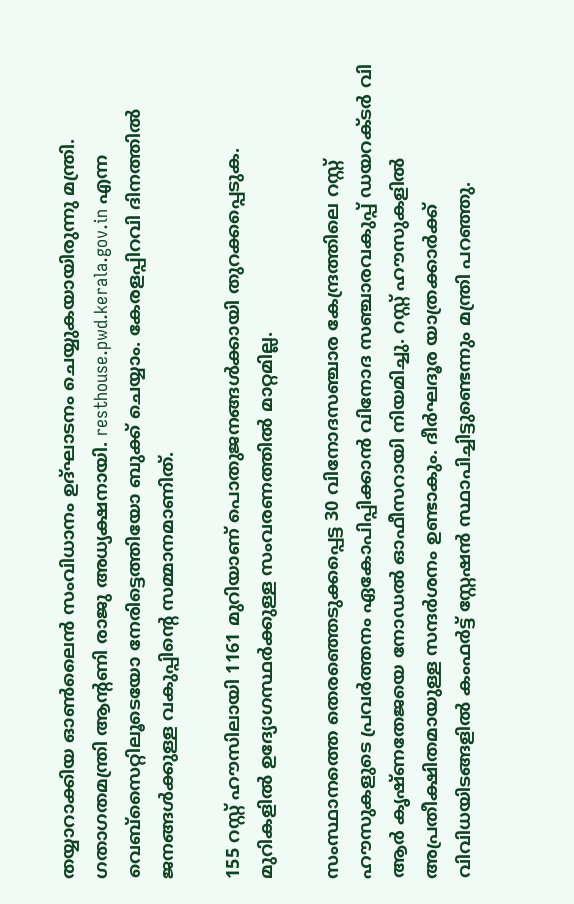തയ്യാറാക്കിയ ഓണ്‍ലൈന്‍ സംവിധാനം ഉദ്ഘാടനം ചെയ്യുകയായിരുന്നു മന്ത്രി. ഗതാഗതമന്ത്രി ആന്റണി രാജു അധ്യക്ഷനായി. resthouse.pwd.kerala.gov.in എന്ന വെബ്‌സൈറ്റിലൂടെയോ നേരിട്ടെത്തിയോ ബുക്ക് ചെയ്യാം. കേരളപ്പിറവി ദിനത്തില്‍ ജനങ്ങള്‍ക്കുള്ള വകുപ്പിന്റെ സമ്മാനമാണിത്.

155 റസ്റ്റ് ഹൗസിലായി 1161 മുറിയാണ് പൊതുജനങ്ങള്‍ക്കായി തുറക്കപ്പെടുക. മുറികളില്‍ ഉദ്യോഗസ്ഥര്‍ക്കുള്ള സംവരണത്തില്‍ മാറ്റമില്ല.

സംസ്ഥാനത്തെ തെരഞ്ഞെടുക്കപ്പെട്ട 30 വിനോദസഞ്ചാര കേന്ദ്രത്തിലെ റസ്റ്റ് ഹൗസുകളുടെ പ്രവര്‍ത്തനം ഏകോപിപ്പിക്കാന്‍ വിനോദ സഞ്ചാരവകുപ്പ് ഡയറക്ടര്‍ വി ആര്‍ കൃഷ്ണതേജയെ നോഡല്‍ ഓഫീസറായി നിയമിച്ചു. റസ്റ്റ് ഹൗസുകളില്‍ അപ്രതീക്ഷിതമായുള്ള സന്ദര്‍ശനം ഉണ്ടാകും. ദീര്‍ഘദൂര യാത്രക്കാര്‍ക്ക് വിവിധയിടങ്ങളില്‍ കംഫര്‍ട്ട് സ്റ്റേഷന്‍ സ്ഥാപിച്ചിട്ടുണ്ടെന്നും മന്ത്രി പറഞ്ഞു.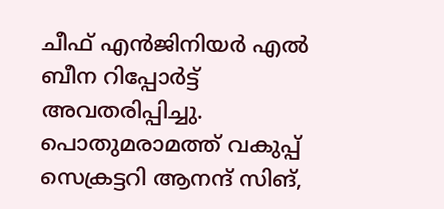ചീഫ് എന്‍ജിനിയര്‍ എല്‍ ബീന റിപ്പോര്‍ട്ട് അവതരിപ്പിച്ചു. പൊതുമരാമത്ത് വകുപ്പ് സെക്രട്ടറി ആനന്ദ് സിങ്,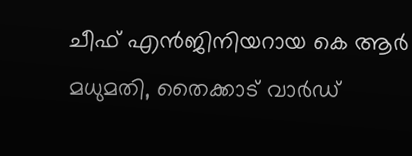ചീഫ് എന്‍ജിനിയറായ കെ ആര്‍ മധുമതി, തൈക്കാട് വാര്‍ഡ്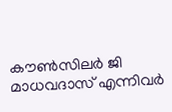കൗണ്‍സിലര്‍ ജി മാധവദാസ് എന്നിവര്‍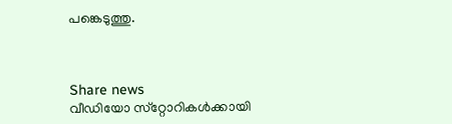പങ്കെടുത്തു.



Share news
വീഡിയോ സ്‌റ്റോറികള്‍ക്കായി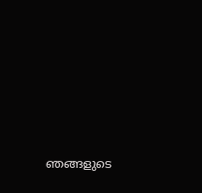ഞങ്ങളുടെ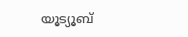യൂട്യൂബ്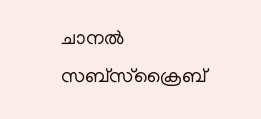ചാനല്‍ സബ്‌സ്‌ക്രൈബ്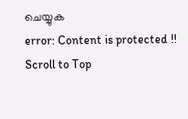ചെയ്യുക
error: Content is protected !!
Scroll to Top